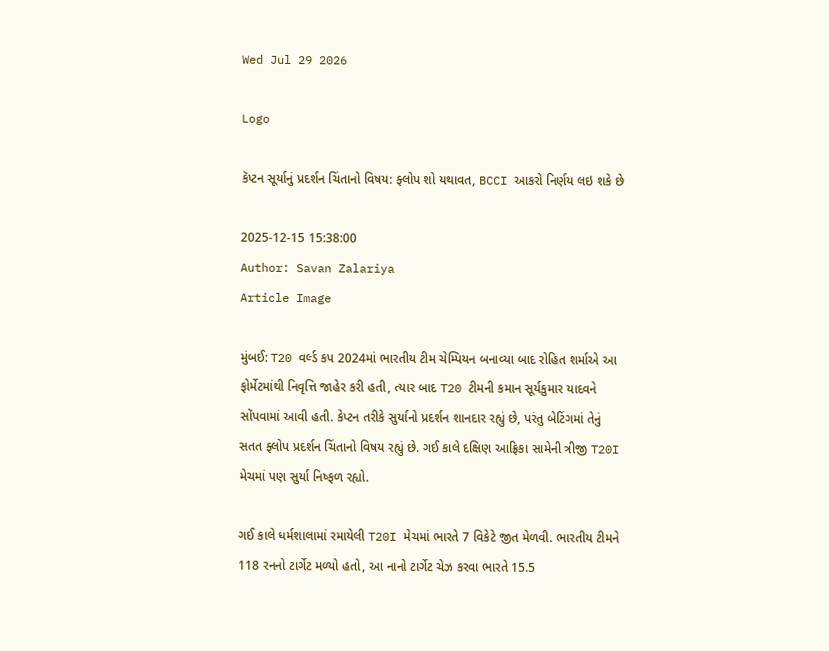Wed Jul 29 2026

Logo

કૅપ્ટન સૂર્યાનું પ્રદર્શન ચિંતાનો વિષય: ફ્લોપ શો યથાવત, BCCI આકરો નિર્ણય લઇ શકે છે

2025-12-15 15:38:00
Author: Savan Zalariya
Article Image

મુંબઈ: T20 વર્લ્ડ કપ 2024માં ભારતીય ટીમ ચેમ્પિયન બનાવ્યા બાદ રોહિત શર્માએ આ ફોર્મેટમાંથી નિવૃત્તિ જાહેર કરી હતી, ત્યાર બાદ T20 ટીમની કમાન સૂર્યકુમાર યાદવને સોંપવામાં આવી હતી. કેપ્ટન તરીકે સુર્યાનો પ્રદર્શન શાનદાર રહ્યું છે, પરંતુ બેટિંગમાં તેનું સતત ફ્લોપ પ્રદર્શન ચિંતાનો વિષય રહ્યું છે. ગઈ કાલે દક્ષિણ આફ્રિકા સામેની ત્રીજી T20I મેચમાં પણ સુર્યા નિષ્ફળ રહ્યો.

ગઈ કાલે ધર્મશાલામાં રમાયેલી T20I મેચમાં ભારતે 7 વિકેટે જીત મેળવી. ભારતીય ટીમને 118 રનનો ટાર્ગેટ મળ્યો હતો, આ નાનો ટાર્ગેટ ચેઝ કરવા ભારતે 15.5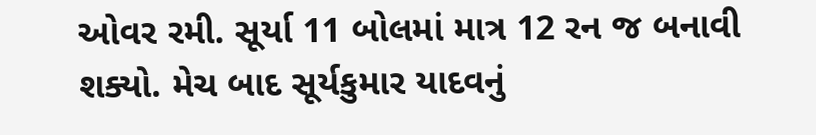ઓવર રમી. સૂર્યા 11 બોલમાં માત્ર 12 રન જ બનાવી શક્યો. મેચ બાદ સૂર્યકુમાર યાદવનું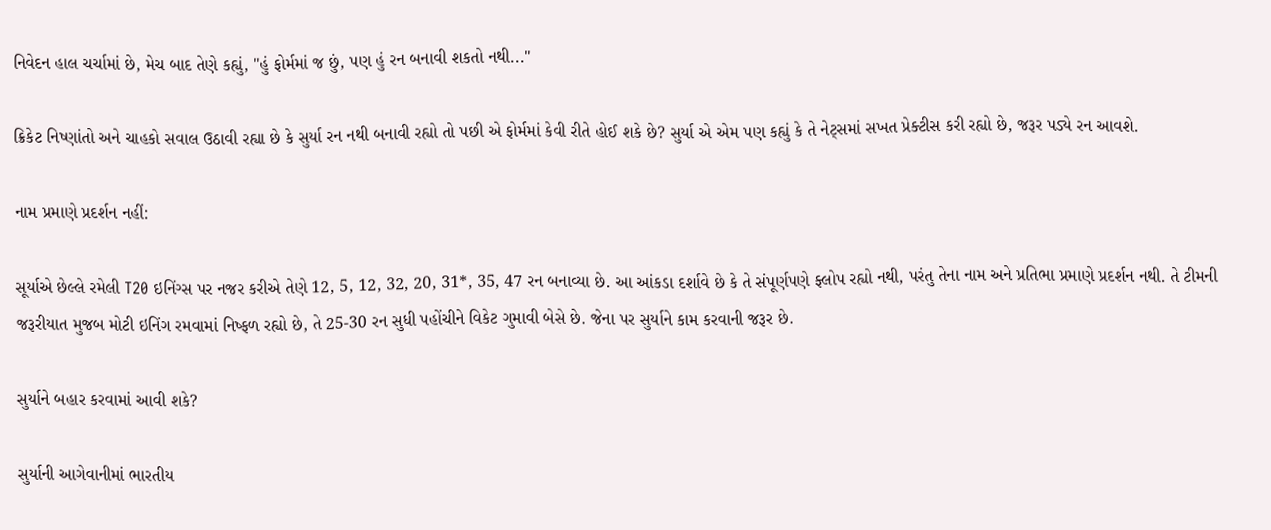નિવેદન હાલ ચર્ચામાં છે, મેચ બાદ તેણે કહ્યું, "હું ફોર્મમાં જ છું, પણ હું રન બનાવી શકતો નથી..."

ક્રિકેટ નિષ્ણાંતો અને ચાહકો સવાલ ઉઠાવી રહ્યા છે કે સુર્યા રન નથી બનાવી રહ્યો તો પછી એ ફોર્મમાં કેવી રીતે હોઈ શકે છે? સુર્યા એ એમ પણ કહ્યું કે તે નેટ્સમાં સખત પ્રેક્ટીસ કરી રહ્યો છે, જરૂર પડ્યે રન આવશે.

નામ પ્રમાણે પ્રદર્શન નહીં:

સૂર્યાએ છેલ્લે રમેલી T20 ઇનિંગ્સ પર નજર કરીએ તેણે 12, 5, 12, 32, 20, 31*, 35, 47 રન બનાવ્યા છે. આ આંકડા દર્શાવે છે કે તે સંપૂર્ણપણે ફ્લોપ રહ્યો નથી, પરંતુ તેના નામ અને પ્રતિભા પ્રમાણે પ્રદર્શન નથી. તે ટીમની જરૂરીયાત મુજબ મોટી ઇનિંગ રમવામાં નિષ્ફળ રહ્યો છે, તે 25-30 રન સુધી પહોંચીને વિકેટ ગુમાવી બેસે છે. જેના પર સુર્યાને કામ કરવાની જરૂર છે.

સુર્યાને બહાર કરવામાં આવી શકે?

સુર્યાની આગેવાનીમાં ભારતીય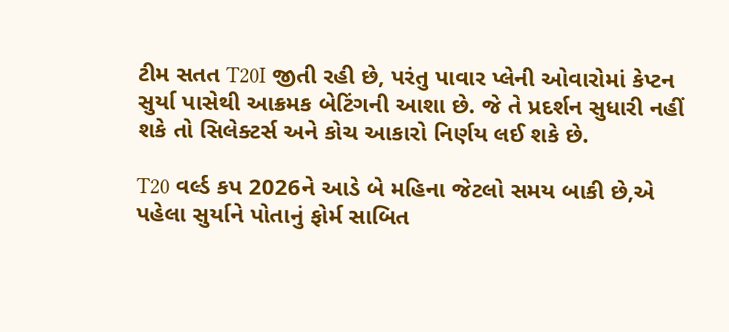ટીમ સતત T20I જીતી રહી છે, પરંતુ પાવાર પ્લેની ઓવારોમાં કેપ્ટન સુર્યા પાસેથી આક્રમક બેટિંગની આશા છે. જે તે પ્રદર્શન સુધારી નહીં શકે તો સિલેક્ટર્સ અને કોચ આકારો નિર્ણય લઈ શકે છે.

T20 વર્લ્ડ કપ 2026ને આડે બે મહિના જેટલો સમય બાકી છે,એ પહેલા સુર્યાને પોતાનું ફોર્મ સાબિત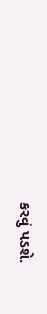કરવું પડશે.